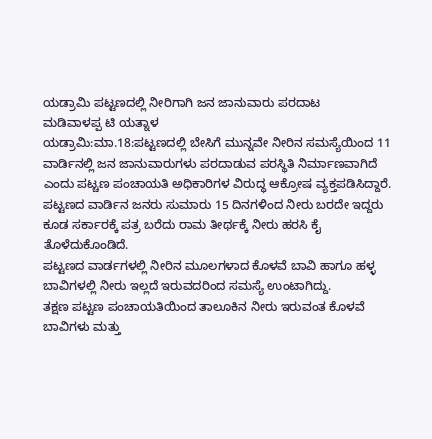ಯಡ್ರಾಮಿ ಪಟ್ಟಣದಲ್ಲಿ ನೀರಿಗಾಗಿ ಜನ ಜಾನುವಾರು ಪರದಾಟ
ಮಡಿವಾಳಪ್ಪ ಟಿ ಯತ್ನಾಳ
ಯಡ್ರಾಮಿ:ಮಾ.18:ಪಟ್ಟಣದಲ್ಲಿ ಬೇಸಿಗೆ ಮುನ್ನವೇ ನೀರಿನ ಸಮಸ್ಯೆಯಿಂದ 11 ವಾರ್ಡಿನಲ್ಲಿ ಜನ ಜಾನುವಾರುಗಳು ಪರದಾಡುವ ಪರಸ್ಥಿತಿ ನಿರ್ಮಾಣವಾಗಿದೆ ಎಂದು ಪಟ್ಚಣ ಪಂಚಾಯತಿ ಅಧಿಕಾರಿಗಳ ವಿರುದ್ಧ ಆಕ್ರೋಷ ವ್ಯಕ್ತಪಡಿಸಿದ್ದಾರೆ.
ಪಟ್ಟಣದ ವಾರ್ಡಿನ ಜನರು ಸುಮಾರು 15 ದಿನಗಳಿಂದ ನೀರು ಬರದೇ ಇದ್ದರು ಕೂಡ ಸರ್ಕಾರಕ್ಕೆ ಪತ್ರ ಬರೆದು ರಾಮ ತೀರ್ಥಕ್ಕೆ ನೀರು ಹರಸಿ ಕೈ ತೊಳೆದುಕೊಂಡಿದೆ.
ಪಟ್ಟಣದ ವಾರ್ಡಗಳಲ್ಲಿ ನೀರಿನ ಮೂಲಗಳಾದ ಕೊಳವೆ ಬಾವಿ ಹಾಗೂ ಹಳ್ಳ ಬಾವಿಗಳಲ್ಲಿ ನೀರು ಇಲ್ಲದೆ ಇರುವದರಿಂದ ಸಮಸ್ಯೆ ಉಂಟಾಗಿದ್ದು.
ತಕ್ಷಣ ಪಟ್ಟಣ ಪಂಚಾಯತಿಯಿಂದ ತಾಲೂಕಿನ ನೀರು ಇರುವಂತ ಕೊಳವೆ ಬಾವಿಗಳು ಮತ್ತು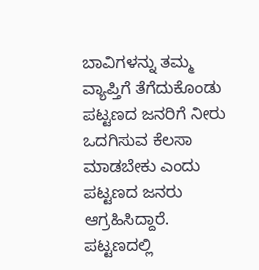ಬಾವಿಗಳನ್ನು ತಮ್ಮ ವ್ಯಾಪ್ತಿಗೆ ತೆಗೆದುಕೊಂಡು ಪಟ್ಟಣದ ಜನರಿಗೆ ನೀರು ಒದಗಿಸುವ ಕೆಲಸಾ ಮಾಡಬೇಕು ಎಂದು ಪಟ್ಟಣದ ಜನರು ಆಗ್ರಹಿಸಿದ್ದಾರೆ.
ಪಟ್ಟಣದಲ್ಲಿ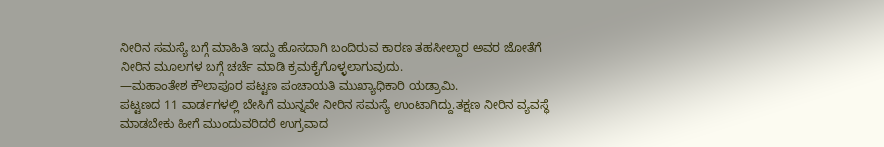ನೀರಿನ ಸಮಸ್ಯೆ ಬಗ್ಗೆ ಮಾಹಿತಿ ಇದ್ದು ಹೊಸದಾಗಿ ಬಂದಿರುವ ಕಾರಣ ತಹಸೀಲ್ದಾರ ಅವರ ಜೋತೆಗೆ ನೀರಿನ ಮೂಲಗಳ ಬಗ್ಗೆ ಚರ್ಚೆ ಮಾಡಿ ಕ್ರಮಕೈಗೊಳ್ಳಲಾಗುವುದು.
—ಮಹಾಂತೇಶ ಕೌಲಾಪೂರ ಪಟ್ಟಣ ಪಂಚಾಯತಿ ಮುಖ್ಯಾಧಿಕಾರಿ ಯಡ್ರಾಮಿ.
ಪಟ್ಟಣದ 11 ವಾರ್ಡಗಳಲ್ಲಿ ಬೇಸಿಗೆ ಮುನ್ನವೇ ನೀರಿನ ಸಮಸ್ಯೆ ಉಂಟಾಗಿದ್ದು.ತಕ್ಷಣ ನೀರಿನ ವ್ಯವಸ್ಧೆ ಮಾಡಬೇಕು ಹೀಗೆ ಮುಂದುವರಿದರೆ ಉಗ್ರವಾದ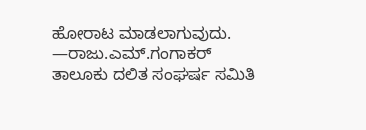ಹೋರಾಟ ಮಾಡಲಾಗುವುದು.
—ರಾಜು.ಎಮ್.ಗಂಗಾಕರ್ ತಾಲೂಕು ದಲಿತ ಸಂಘರ್ಷ ಸಮಿತಿ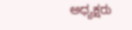ಅಧ್ಯಕ್ಷರು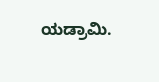ಯಡ್ರಾಮಿ.